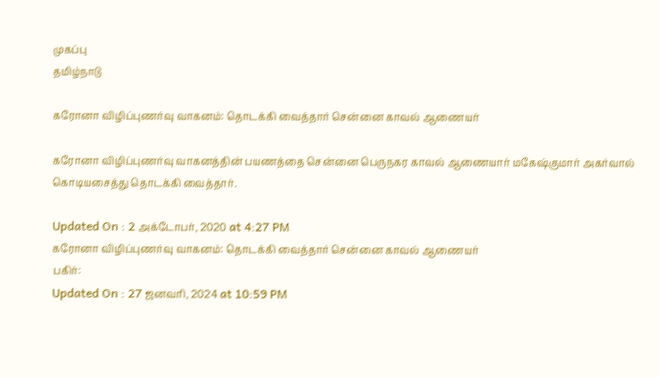முகப்பு
தமிழ்நாடு

கரோனா விழிப்புணர்வு வாகனம்: தொடக்கி வைத்தார் சென்னை காவல் ஆணையர்

கரோனா விழிப்புணர்வு வாகனத்தின் பயணத்தை சென்னை பெருநகர காவல் ஆணையார் மகேஷ்குமார் அகர்வால் கொடியசைத்து தொடக்கி வைத்தார்.

Updated On : 2 அக்டோபர், 2020 at 4:27 PM
கரோனா விழிப்புணர்வு வாகனம்: தொடக்கி வைத்தார் சென்னை காவல் ஆணையர்
பகிர்:
Updated On : 27 ஜனவரி, 2024 at 10:59 PM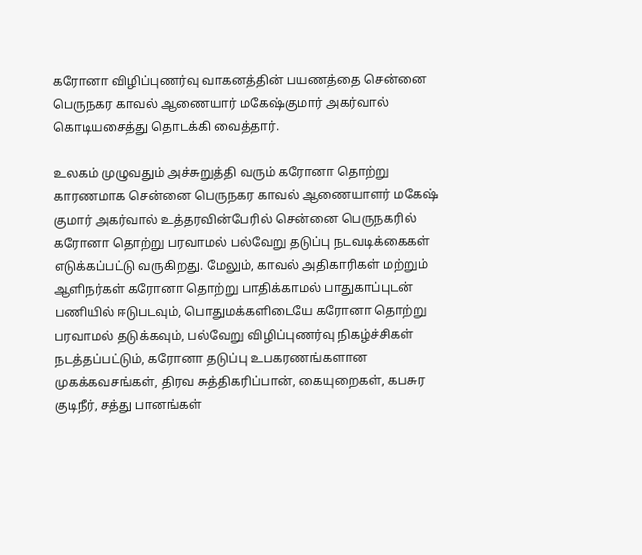கரோனா விழிப்புணர்வு வாகனத்தின் பயணத்தை சென்னை பெருநகர காவல் ஆணையார் மகேஷ்குமார் அகர்வால் கொடியசைத்து தொடக்கி வைத்தார்.

உலகம் முழுவதும் அச்சுறுத்தி வரும் கரோனா தொற்று காரணமாக சென்னை பெருநகர காவல் ஆணையாளர் மகேஷ் குமார் அகர்வால் உத்தரவின்பேரில் சென்னை பெருநகரில் கரோனா தொற்று பரவாமல் பல்வேறு தடுப்பு நடவடிக்கைகள் எடுக்கப்பட்டு வருகிறது. மேலும், காவல் அதிகாரிகள் மற்றும் ஆளிநர்கள் கரோனா தொற்று பாதிக்காமல் பாதுகாப்புடன் பணியில் ஈடுபடவும், பொதுமக்களிடையே கரோனா தொற்று பரவாமல் தடுக்கவும், பல்வேறு விழிப்புணர்வு நிகழ்ச்சிகள் நடத்தப்பட்டும், கரோனா தடுப்பு உபகரணங்களான முகக்கவசங்கள், திரவ சுத்திகரிப்பான், கையுறைகள், கபசுர குடிநீர், சத்து பானங்கள்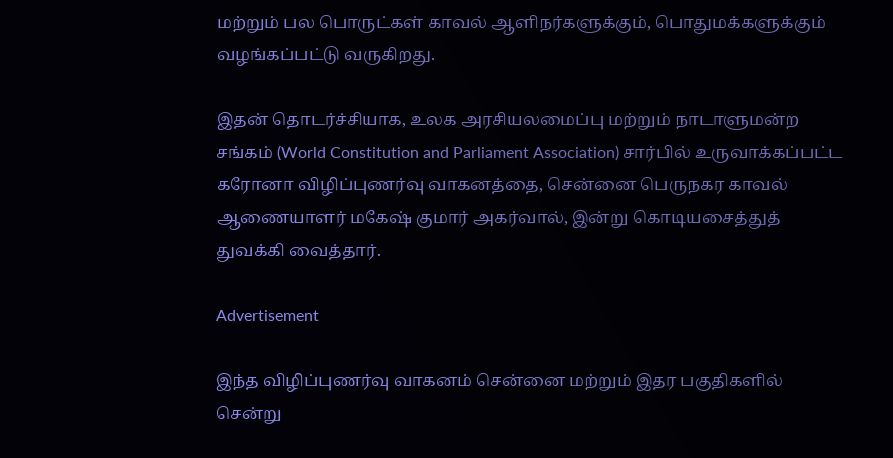மற்றும் பல பொருட்கள் காவல் ஆளிநர்களுக்கும், பொதுமக்களுக்கும் வழங்கப்பட்டு வருகிறது.

இதன் தொடர்ச்சியாக, உலக அரசியலமைப்பு மற்றும் நாடாளுமன்ற சங்கம் (World Constitution and Parliament Association) சார்பில் உருவாக்கப்பட்ட கரோனா விழிப்புணர்வு வாகனத்தை, சென்னை பெருநகர காவல் ஆணையாளர் மகேஷ் குமார் அகர்வால், இன்று கொடியசைத்துத் துவக்கி வைத்தார்.

Advertisement

இந்த விழிப்புணர்வு வாகனம் சென்னை மற்றும் இதர பகுதிகளில் சென்று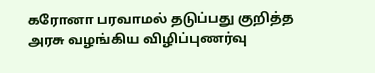கரோனா பரவாமல் தடுப்பது குறித்த அரசு வழங்கிய விழிப்புணர்வு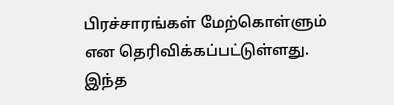பிரச்சாரங்கள் மேற்கொள்ளும் என தெரிவிக்கப்பட்டுள்ளது. இந்த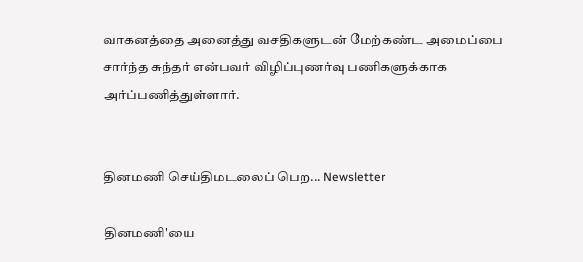வாகனத்தை அனைத்து வசதிகளுடன் மேற்கண்ட அமைப்பை சார்ந்த சுந்தர் என்பவர் விழிப்புணர்வு பணிகளுக்காக அர்ப்பணித்துள்ளார்.


தினமணி செய்திமடலைப் பெற... Newsletter

தினமணி'யை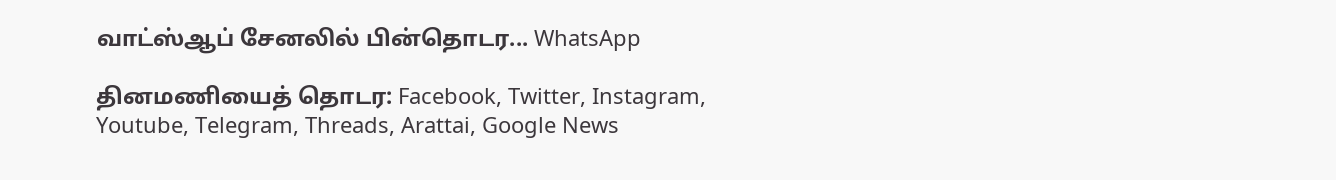வாட்ஸ்ஆப் சேனலில் பின்தொடர... WhatsApp

தினமணியைத் தொடர: Facebook, Twitter, Instagram, Youtube, Telegram, Threads, Arattai, Google News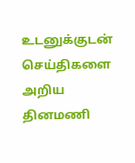உடனுக்குடன் செய்திகளை அறிய தினமணி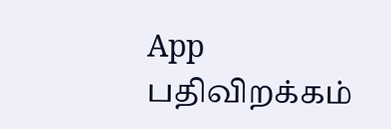App பதிவிறக்கம்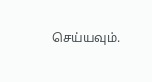செய்யவும்.